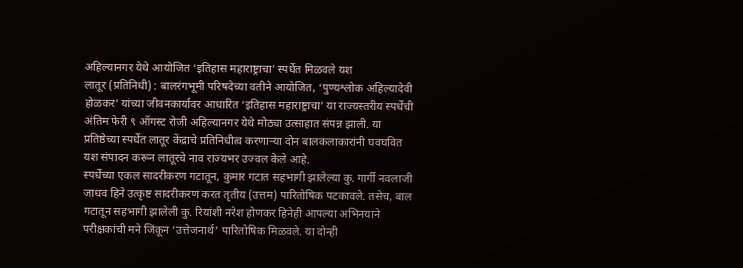अहिल्यानगर येथे आयोजित ‘इतिहास महाराष्ट्राचा’ स्पर्धेत मिळवले यश
लातूर (प्रतिनिधी) : बालरंगभूमी परिषदेच्या वतीने आयोजित, ‘पुण्यश्लोक अहिल्यादेवी होळकर’ यांच्या जीवनकार्यावर आधारित ‘इतिहास महाराष्ट्राचा’ या राज्यस्तरीय स्पर्धेची अंतिम फेरी ९ ऑगस्ट रोजी अहिल्यानगर येथे मोठ्या उत्साहात संपन्न झाली. या प्रतिष्ठेच्या स्पर्धेत लातूर केंद्राचे प्रतिनिधीत्व करणाऱ्या दोन बालकलाकारांनी घवघवित यश संपादन करून लातूरचे नाव राज्यभर उज्वल केले आहे.
स्पर्धेच्या एकल सादरीकरण गटातून, कुमार गटात सहभागी झालेल्या कु. गार्गी नवलाजी जाधव हिने उत्कृष्ट सादरीकरण करत तृतीय (उत्तम) पारितोषिक पटकावले. तसेच, बाल गटातून सहभागी झालेली कु. रियांशी नरेश होणकर हिनेही आपल्या अभिनयाने परीक्षकांची मने जिंकून ‘उत्तेजनार्थ’ पारितोषिक मिळवले. या दोन्ही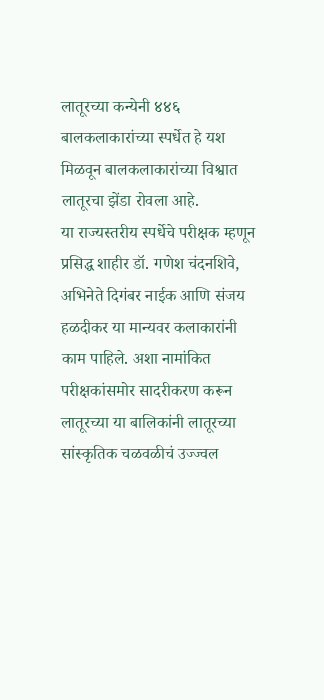लातूरच्या कन्येनी ४४६ बालकलाकारांच्या स्पर्धेत हे यश मिळवून बालकलाकारांच्या विश्वात लातूरचा झेंडा रोवला आहे.
या राज्यस्तरीय स्पर्धेचे परीक्षक म्हणून प्रसिद्ध शाहीर डॉ. गणेश चंदनशिवे, अभिनेते दिगंबर नाईक आणि संजय हळदीकर या मान्यवर कलाकारांनी काम पाहिले. अशा नामांकित परीक्षकांसमोर सादरीकरण करून लातूरच्या या बालिकांनी लातूरच्या सांस्कृतिक चळवळीचं उज्ज्वल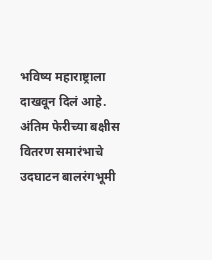भविष्य महाराष्ट्राला दाखवून दिलं आहे.
अंतिम फेरीच्या बक्षीस वितरण समारंभाचे उदघाटन बालरंगभूमी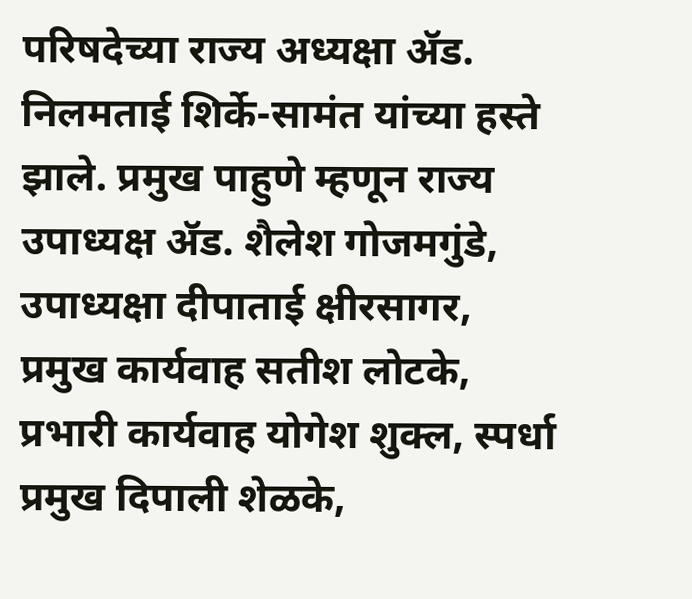परिषदेच्या राज्य अध्यक्षा ॲड. निलमताई शिर्के-सामंत यांच्या हस्ते झाले. प्रमुख पाहुणे म्हणून राज्य उपाध्यक्ष ॲड. शैलेश गोजमगुंडे, उपाध्यक्षा दीपाताई क्षीरसागर, प्रमुख कार्यवाह सतीश लोटके, प्रभारी कार्यवाह योगेश शुक्ल, स्पर्धा प्रमुख दिपाली शेळके,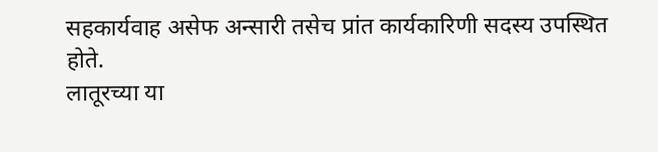सहकार्यवाह असेफ अन्सारी तसेच प्रांत कार्यकारिणी सदस्य उपस्थित होते.
लातूरच्या या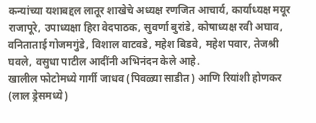कन्यांच्या यशाबद्दल लातूर शाखेचे अध्यक्ष रणजित आचार्य, कार्याध्यक्ष मयूर राजापूरे, उपाध्यक्षा हिरा वेदपाठक, सुवर्णा बुरांडे, कोषाध्यक्ष रवी अघाव, वनिताताई गोजमगुंडे, विशाल वाटवडे, महेश बिडवे, महेश पवार, तेजश्री घवले, वसुधा पाटील आदींनी अभिनंदन केले आहे.
खालील फोटोमध्ये गार्गी जाधव (पिवळ्या साडीत) आणि रियांशी होणकर (लाल ड्रेसमध्ये)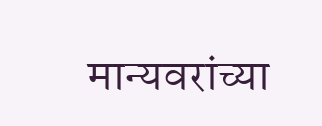मान्यवरांच्या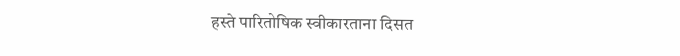हस्ते पारितोषिक स्वीकारताना दिसत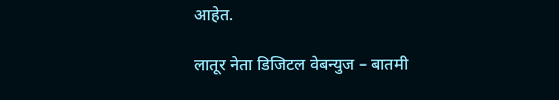आहेत.

लातूर नेता डिजिटल वेबन्युज – बातमी